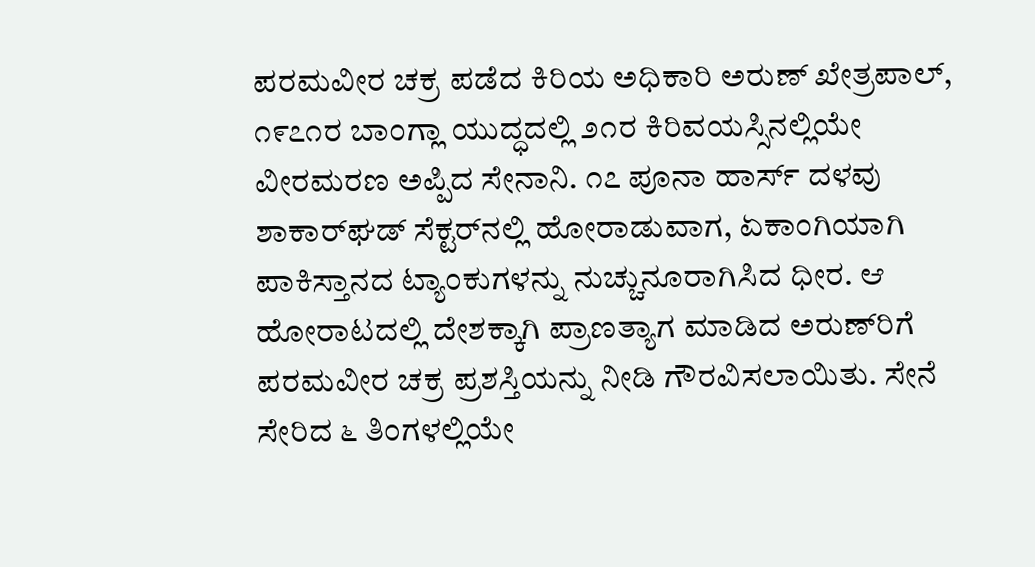ಪರಮವೀರ ಚಕ್ರ ಪಡೆದ ಕಿರಿಯ ಅಧಿಕಾರಿ ಅರುಣ್ ಖೇತ್ರಪಾಲ್, ೧೯೭೧ರ ಬಾಂಗ್ಲಾ ಯುದ್ಧದಲ್ಲಿ ೨೧ರ ಕಿರಿವಯಸ್ಸಿನಲ್ಲಿಯೇ ವೀರಮರಣ ಅಪ್ಪಿದ ಸೇನಾನಿ. ೧೭ ಪೂನಾ ಹಾರ್ಸ್ ದಳವು ಶಾಕಾರ್‌ಘಡ್ ಸೆಕ್ಟರ್‌ನಲ್ಲಿ ಹೋರಾಡುವಾಗ, ಏಕಾಂಗಿಯಾಗಿ ಪಾಕಿಸ್ತಾನದ ಟ್ಯಾಂಕುಗಳನ್ನು ನುಚ್ಚುನೂರಾಗಿಸಿದ ಧೀರ. ಆ ಹೋರಾಟದಲ್ಲಿ ದೇಶಕ್ಕಾಗಿ ಪ್ರಾಣತ್ಯಾಗ ಮಾಡಿದ ಅರುಣ್‌ರಿಗೆ ಪರಮವೀರ ಚಕ್ರ ಪ್ರಶಸ್ತಿಯನ್ನು ನೀಡಿ ಗೌರವಿಸಲಾಯಿತು. ಸೇನೆ ಸೇರಿದ ೬ ತಿಂಗಳಲ್ಲಿಯೇ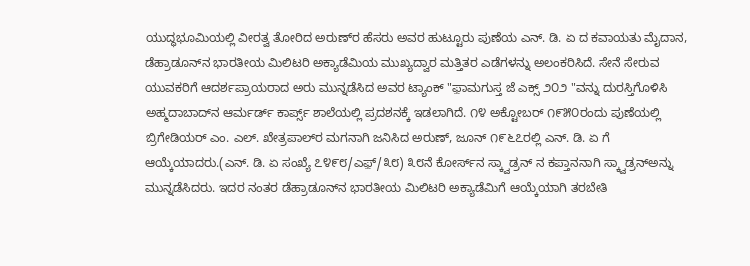ಯುದ್ಧಭೂಮಿಯಲ್ಲಿ ವೀರತ್ವ ತೋರಿದ ಅರುಣ್‌ರ ಹೆಸರು ಅವರ ಹುಟ್ಟೂರು ಪುಣೆಯ ಎನ್. ಡಿ. ಏ ದ ಕವಾಯತು ಮೈದಾನ, ಡೆಹ್ರಾಡೂನ್‌ನ ಭಾರತೀಯ ಮಿಲಿಟರಿ ಅಕ್ಯಾಡೆಮಿಯ ಮುಖ್ಯದ್ವಾರ ಮತ್ತಿತರ ಎಡೆಗಳನ್ನು ಅಲಂಕರಿಸಿದೆ. ಸೇನೆ ಸೇರುವ ಯುವಕರಿಗೆ ಆದರ್ಶಪ್ರಾಯರಾದ ಅರು ಮುನ್ನಡೆಸಿದ ಅವರ ಟ್ಯಾಂಕ್ "ಫ಼ಾಮಗುಸ್ತ ಜೆ ಎಕ್ಸ್ ೨೦೨ "ವನ್ನು ದುರಸ್ತಿಗೊಳಿಸಿ ಅಹ್ಮದಾಬಾದ್‌ನ ಆರ್ಮರ್ಡ್ ಕಾರ್ಪ್ಸ್ ಶಾಲೆಯಲ್ಲಿ ಪ್ರದಶನಕ್ಕೆ ಇಡಲಾಗಿದೆ. ೧೪ ಅಕ್ಟೋಬರ್ ೧೯೫೦ರಂದು ಪುಣೆಯಲ್ಲಿ ಬ್ರಿಗೇಡಿಯರ್ ಎಂ. ಎಲ್. ಖೇತ್ರಪಾಲ್‌ರ ಮಗನಾಗಿ ಜನಿಸಿದ ಅರುಣ್, ಜೂನ್ ೧೯೬೭ರಲ್ಲಿ ಎನ್. ಡಿ. ಏ ಗೆ ಆಯ್ಕೆಯಾದರು.(ಎನ್. ಡಿ. ಏ ಸಂಖ್ಯೆ ೭೪೯೮/ಎಫ಼್/೩೮) ೩೮ನೆ ಕೋರ್ಸ್‌ನ ಸ್ಕ್ವಾಡ್ರನ್ ನ ಕಪ್ತಾನನಾಗಿ ಸ್ಕ್ವಾಡ್ರನ್‌ಅನ್ನು ಮುನ್ನಡೆಸಿದರು. ಇದರ ನಂತರ ಡೆಹ್ರಾಡೂನ್‌ನ ಭಾರತೀಯ ಮಿಲಿಟರಿ ಅಕ್ಯಾಡೆಮಿಗೆ ಆಯ್ಕೆಯಾಗಿ ತರಬೇತಿ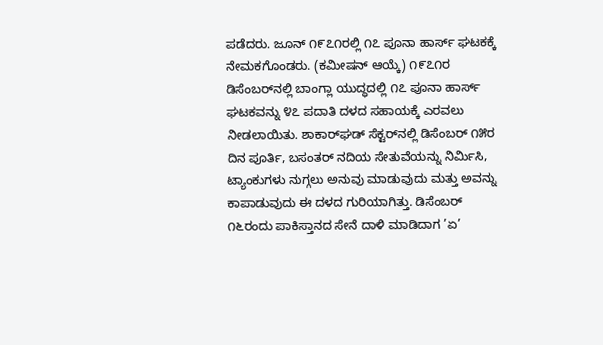ಪಡೆದರು. ಜೂನ್ ೧೯೭೧ರಲ್ಲಿ ೧೭ ಪೂನಾ ಹಾರ್ಸ್ ಘಟಕಕ್ಕೆ ನೇಮಕಗೊಂಡರು. (ಕಮೀಷನ್ ಆಯ್ಕೆ) ೧೯೭೧ರ ಡಿಸೆಂಬರ್‌ನಲ್ಲಿ ಬಾಂಗ್ಲಾ ಯುದ್ಧದಲ್ಲಿ ೧೭ ಪೂನಾ ಹಾರ್ಸ್ ಘಟಕವನ್ನು ೪೭ ಪದಾತಿ ದಳದ ಸಹಾಯಕ್ಕೆ ಎರವಲು ನೀಡಲಾಯಿತು. ಶಾಕಾರ್‌ಘಡ್ ಸೆಕ್ಟರ್‌ನಲ್ಲಿ ಡಿಸೆಂಬರ್‌ ೧೫ರ ದಿನ ಪೂರ್ತಿ, ಬಸಂತರ್ ನದಿಯ ಸೇತುವೆಯನ್ನು ನಿರ್ಮಿಸಿ, ಟ್ಯಾಂಕುಗಳು ನುಗ್ಗಲು ಅನುವು ಮಾಡುವುದು ಮತ್ತು ಅವನ್ನು ಕಾಪಾಡುವುದು ಈ ದಳದ ಗುರಿಯಾಗಿತ್ತು. ಡಿಸೆಂಬರ್‌ ೧೬ರಂದು ಪಾಕಿಸ್ತಾನದ ಸೇನೆ ದಾಳಿ ಮಾಡಿದಾಗ ’ಏ’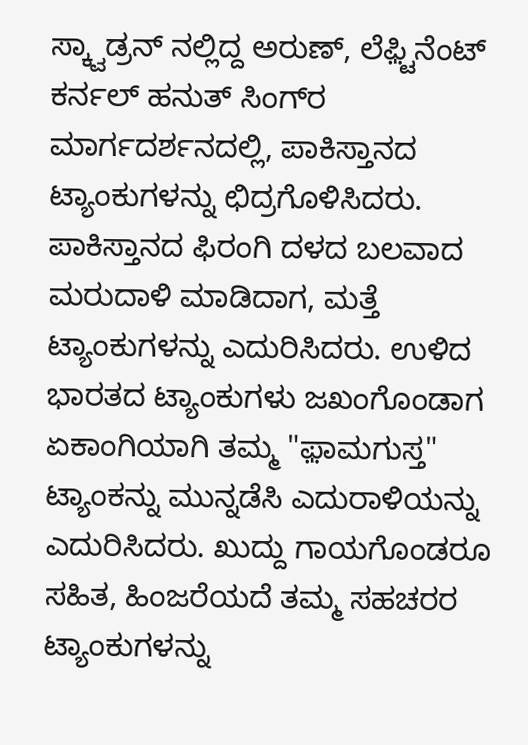ಸ್ಕ್ವಾಡ್ರನ್ ನಲ್ಲಿದ್ದ ಅರುಣ್, ಲೆಫ಼್ಟಿನೆಂಟ್ ಕರ್ನಲ್ ಹನುತ್ ಸಿಂಗ್‌ರ ಮಾರ್ಗದರ್ಶನದಲ್ಲಿ, ಪಾಕಿಸ್ತಾನದ ಟ್ಯಾಂಕುಗಳನ್ನು ಛಿದ್ರಗೊಳಿಸಿದರು. ಪಾಕಿಸ್ತಾನದ ಫಿರಂಗಿ ದಳದ ಬಲವಾದ ಮರುದಾಳಿ ಮಾಡಿದಾಗ, ಮತ್ತೆ ಟ್ಯಾಂಕುಗಳನ್ನು ಎದುರಿಸಿದರು. ಉಳಿದ ಭಾರತದ ಟ್ಯಾಂಕುಗಳು ಜಖಂಗೊಂಡಾಗ ಏಕಾಂಗಿಯಾಗಿ ತಮ್ಮ "ಫ಼ಾಮಗುಸ್ತ" ಟ್ಯಾಂಕನ್ನು ಮುನ್ನಡೆಸಿ ಎದುರಾಳಿಯನ್ನು ಎದುರಿಸಿದರು. ಖುದ್ದು ಗಾಯಗೊಂಡರೂ ಸಹಿತ, ಹಿಂಜರೆಯದೆ ತಮ್ಮ ಸಹಚರರ ಟ್ಯಾಂಕುಗಳನ್ನು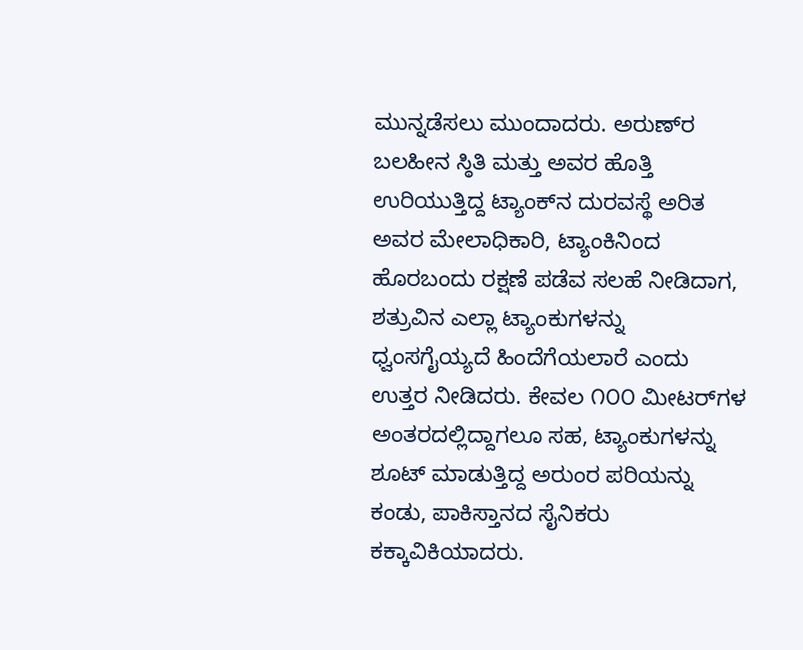ಮುನ್ನಡೆಸಲು ಮುಂದಾದರು. ಅರುಣ್‌ರ ಬಲಹೀನ ಸ್ಠಿತಿ ಮತ್ತು ಅವರ ಹೊತ್ತಿ ಉರಿಯುತ್ತಿದ್ದ ಟ್ಯಾಂಕ್‌ನ ದುರವಸ್ಥೆ ಅರಿತ ಅವರ ಮೇಲಾಧಿಕಾರಿ, ಟ್ಯಾಂಕಿನಿಂದ ಹೊರಬಂದು ರಕ್ಷಣೆ ಪಡೆವ ಸಲಹೆ ನೀಡಿದಾಗ, ಶತ್ರುವಿನ ಎಲ್ಲಾ ಟ್ಯಾಂಕುಗಳನ್ನು ಧ್ವಂಸಗೈಯ್ಯದೆ ಹಿಂದೆಗೆಯಲಾರೆ ಎಂದು ಉತ್ತರ ನೀಡಿದರು. ಕೇವಲ ೧೦೦ ಮೀಟರ್‌ಗಳ ಅಂತರದಲ್ಲಿದ್ದಾಗಲೂ ಸಹ, ಟ್ಯಾಂಕುಗಳನ್ನು ಶೂಟ್ ಮಾಡುತ್ತಿದ್ದ ಅರುಂ‌ರ ಪರಿಯನ್ನು ಕಂಡು, ಪಾಕಿಸ್ತಾನದ ಸೈನಿಕರು ಕಕ್ಕಾವಿಕಿಯಾದರು.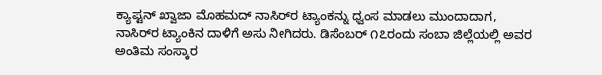ಕ್ಯಾಪ್ಟನ್ ಖ್ವಾಜಾ ಮೊಹಮದ್ ನಾಸಿರ್‌ರ ಟ್ಯಾಂಕನ್ನು ಧ್ವಂಸ ಮಾಡಲು ಮುಂದಾದಾಗ, ನಾಸಿರ್‌ರ ಟ್ಯಾಂಕಿನ ದಾಳಿಗೆ ಅಸು ನೀಗಿದರು. ಡಿಸೆಂಬರ್ ೧೭ರಂದು ಸಂಬಾ ಜಿಲ್ಲೆಯಲ್ಲಿ ಅವರ ಅಂತಿಮ ಸಂಸ್ಕಾರ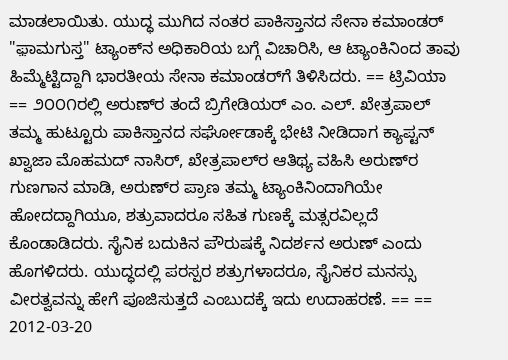ಮಾಡಲಾಯಿತು. ಯುದ್ಧ ಮುಗಿದ ನಂತರ ಪಾಕಿಸ್ತಾನದ ಸೇನಾ ಕಮಾಂಡರ್ "ಫ಼ಾಮಗುಸ್ತ" ಟ್ಯಾಂಕ್‌ನ ಅಧಿಕಾರಿಯ ಬಗ್ಗೆ ವಿಚಾರಿಸಿ, ಆ ಟ್ಯಾಂಕಿನಿಂದ ತಾವು ಹಿಮ್ಮೆಟ್ಟಿದ್ದಾಗಿ ಭಾರತೀಯ ಸೇನಾ ಕಮಾಂಡರ್‌ಗೆ ತಿಳಿಸಿದರು. == ಟ್ರಿವಿಯಾ == ೨೦೦೧ರಲ್ಲಿ ಅರುಣ್‌ರ ತಂದೆ ಬ್ರಿಗೇಡಿಯರ್ ಎಂ. ಎಲ್. ಖೇತ್ರಪಾಲ್‌ ತಮ್ಮ ಹುಟ್ಟೂರು ಪಾಕಿಸ್ತಾನದ ಸರ್ಘೋಡಾಕ್ಕೆ ಭೇಟಿ ನೀಡಿದಾಗ ಕ್ಯಾಪ್ಟನ್ ಖ್ವಾಜಾ ಮೊಹಮದ್ ನಾಸಿರ್‌, ಖೇತ್ರಪಾಲ್‌‌ರ ಆತಿಥ್ಯ ವಹಿಸಿ ಅರುಣ್‌ರ ಗುಣಗಾನ ಮಾಡಿ, ಅರುಣ್‌ರ ಪ್ರಾಣ ತಮ್ಮ ಟ್ಯಾಂಕಿನಿಂದಾಗಿಯೇ ಹೋದದ್ದಾಗಿಯೂ, ಶತ್ರುವಾದರೂ ಸಹಿತ ಗುಣಕ್ಕೆ ಮತ್ಸರವಿಲ್ಲದೆ ಕೊಂಡಾಡಿದರು. ಸೈನಿಕ ಬದುಕಿನ ಪೌರುಷಕ್ಕೆ ನಿದರ್ಶನ ಅರುಣ್‌ ಎಂದು ಹೊಗಳಿದರು. ಯುದ್ಧದಲ್ಲಿ ಪರಸ್ಪರ ಶತ್ರುಗಳಾದರೂ, ಸೈನಿಕರ ಮನಸ್ಸು ವೀರತ್ವವನ್ನು ಹೇಗೆ ಪೂಜಿಸುತ್ತದೆ ಎಂಬುದಕ್ಕೆ ಇದು ಉದಾಹರಣೆ. == == 2012-03-20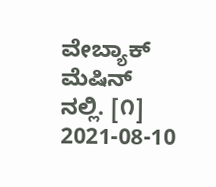ವೇಬ್ಯಾಕ್ ಮೆಷಿನ್ ನಲ್ಲಿ. [೧] 2021-08-10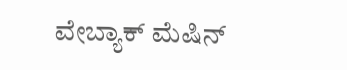ವೇಬ್ಯಾಕ್ ಮೆಷಿನ್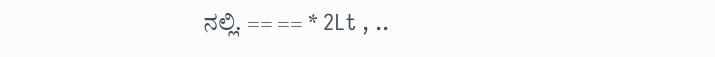ನಲ್ಲಿ. == == * 2Lt , ..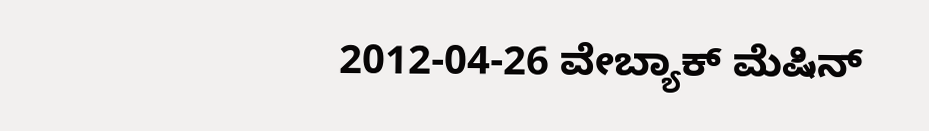2012-04-26 ವೇಬ್ಯಾಕ್ ಮೆಷಿನ್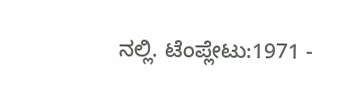ನಲ್ಲಿ. ಟೆಂಪ್ಲೇಟು:1971 -